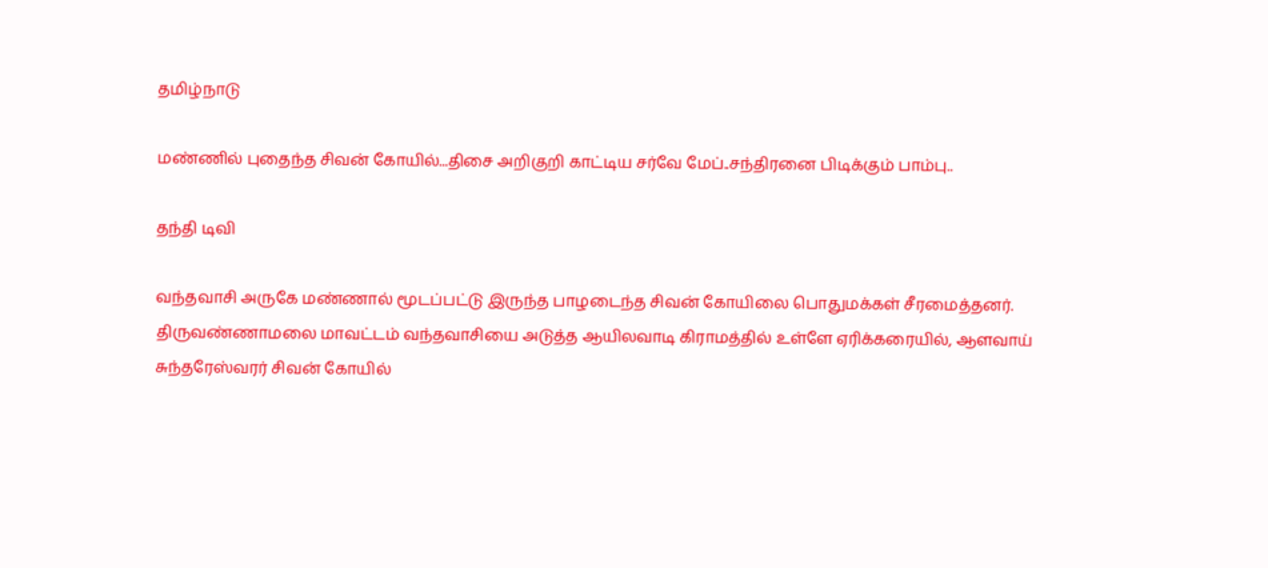தமிழ்நாடு

மண்ணில் புதைந்த சிவன் கோயில்...திசை அறிகுறி காட்டிய சர்வே மேப்..சந்திரனை பிடிக்கும் பாம்பு..

தந்தி டிவி

வந்தவாசி அருகே மண்ணால் மூடப்பட்டு இருந்த பாழடைந்த சிவன் கோயிலை பொதுமக்கள் சீரமைத்தனர். திருவண்ணாமலை மாவட்டம் வந்தவாசியை அடுத்த ஆயிலவாடி கிராமத்தில் உள்ளே ஏரிக்கரையில், ஆளவாய் சுந்தரேஸ்வரர் சிவன் கோயில்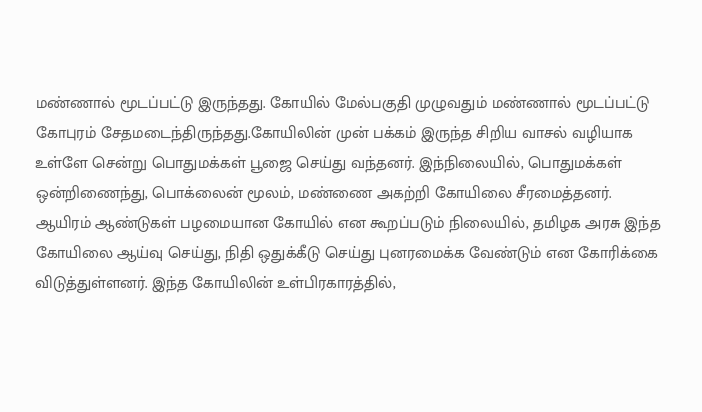மண்ணால் மூடப்பட்டு இருந்தது. கோயில் மேல்பகுதி முழுவதும் மண்ணால் மூடப்பட்டு கோபுரம் சேதமடைந்திருந்தது.கோயிலின் முன் பக்கம் இருந்த சிறிய வாசல் வழியாக உள்ளே சென்று பொதுமக்கள் பூஜை செய்து வந்தனர். இந்நிலையில், பொதுமக்கள் ஒன்றிணைந்து, பொக்லைன் மூலம், மண்ணை அகற்றி கோயிலை சீரமைத்தனர். ஆயிரம் ஆண்டுகள் பழமையான கோயில் என கூறப்படும் நிலையில், தமிழக அரசு இந்த கோயிலை ஆய்வு செய்து, நிதி ஒதுக்கீடு செய்து புனரமைக்க வேண்டும் என கோரிக்கை விடுத்துள்ளனர். இந்த கோயிலின் உள்பிரகாரத்தில்,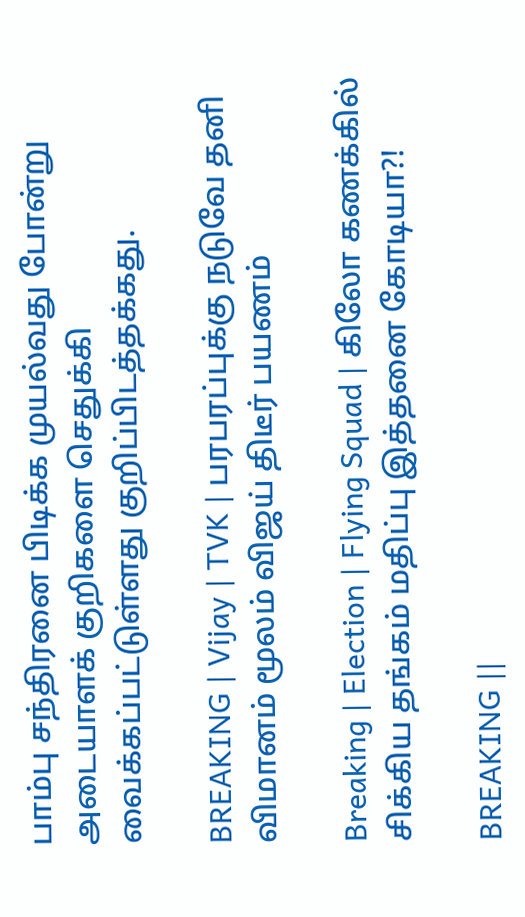பாம்பு சந்திரனை பிடிக்க முயல்வது போன்று அடையாளக் குறிகளை செதுக்கி வைக்கப்பட்டுள்ளது குறிப்பிடத்தக்கது.

BREAKING | Vijay | TVK | பரபரப்புக்கு நடுவே தனி விமானம் மூலம் விஜய் திடீர் பயணம்

Breaking | Election | Flying Squad | கிலோ கணக்கில் சிக்கிய தங்கம் மதிப்பு இத்தனை கோடியா?!

BREAKING ||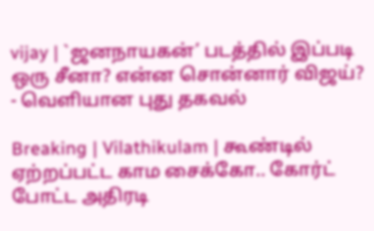vijay | `ஜனநாயகன்’ படத்தில் இப்படி ஒரு சீனா? என்ன சொன்னார் விஜய்? - வெளியான புது தகவல்

Breaking | Vilathikulam | கூண்டில் ஏற்றப்பட்ட காம சைக்கோ.. கோர்ட் போட்ட அதிரடி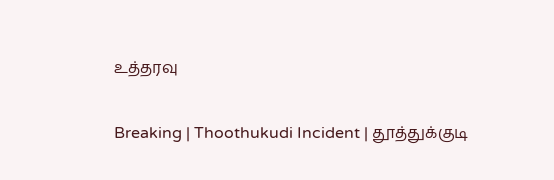உத்தரவு

Breaking | Thoothukudi Incident | தூத்துக்குடி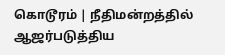கொடூரம் | நீதிமன்றத்தில் ஆஜர்படுத்திய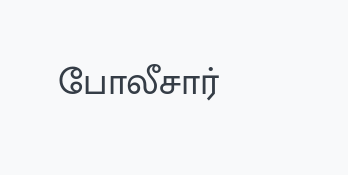போலீசார்